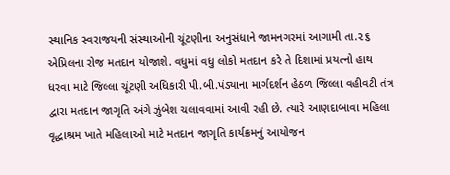સ્થાનિક સ્વરાજયની સંસ્થાઓની ચૂંટણીના અનુસંધાને જામનગરમાં આગામી તા.૨૬ એપ્રિલના રોજ મતદાન યોજાશે. વધુમાં વધુ લોકો મતદાન કરે તે દિશામાં પ્રયત્નો હાથ ધરવા માટે જિલ્લા ચૂંટણી અધિકારી પી.બી.પંડ્યાના માર્ગદર્શન હેઠળ જિલ્લા વહીવટી તંત્ર દ્વારા મતદાન જાગૃતિ અંગે ઝુંબેશ ચલાવવામાં આવી રહી છે. ત્યારે આણદાબાવા મહિલા વૃદ્ધાશ્રમ ખાતે મહિલાઓ માટે મતદાન જાગૃતિ કાર્યક્રમનું આયોજન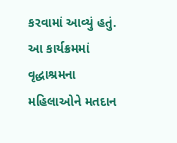કરવામાં આવ્યું હતું. આ કાર્યક્રમમાં વૃદ્ધાશ્રમના મહિલાઓને મતદાન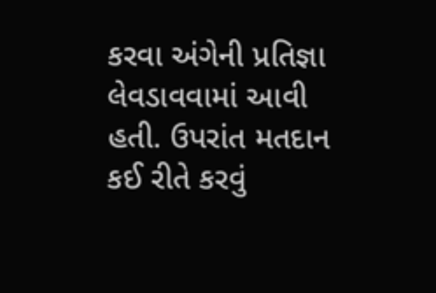કરવા અંગેની પ્રતિજ્ઞા લેવડાવવામાં આવી હતી. ઉપરાંત મતદાન કઈ રીતે કરવું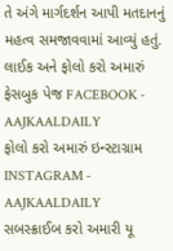તે અંગે માર્ગદર્શન આપી મતદાનનું મહત્વ સમજાવવામાં આવ્યું હતું.
લાઈક અને ફોલો કરો અમારું ફેસબુક પેજ FACEBOOK - AAJKAALDAILY
ફોલો કરો અમારું ઇન્સ્ટાગ્રામ INSTAGRAM - AAJKAALDAILY
સબસ્ક્રાઈબ કરો અમારી યૂ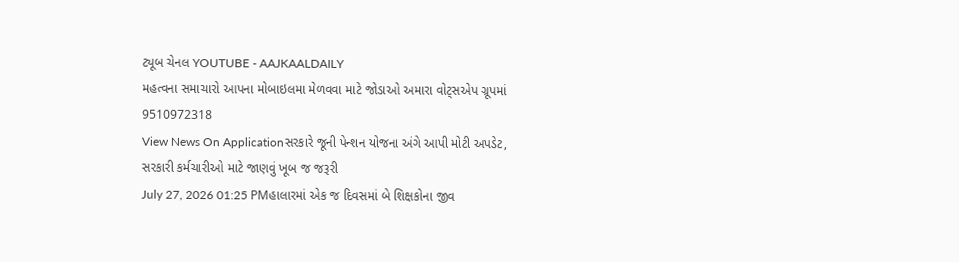ટ્યૂબ ચેનલ YOUTUBE - AAJKAALDAILY
મહત્વના સમાચારો આપના મોબાઇલમા મેળવવા માટે જોડાઓ અમારા વોટ્સએપ ગ્રૂપમાં 9510972318
View News On Applicationસરકારે જૂની પેન્શન યોજના અંગે આપી મોટી અપડેટ, સરકારી કર્મચારીઓ માટે જાણવું ખૂબ જ જરૂરી
July 27, 2026 01:25 PMહાલારમાં એક જ દિવસમાં બે શિક્ષકોના જીવ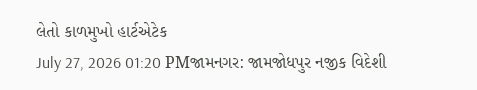લેતો કાળમુખો હાર્ટએટેક
July 27, 2026 01:20 PMજામનગર: જામજોધપુર નજીક વિદેશી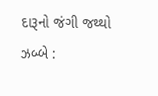દારૂનો જંગી જથ્થો ઝબ્બે :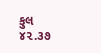કુલ ૪૨.૩૭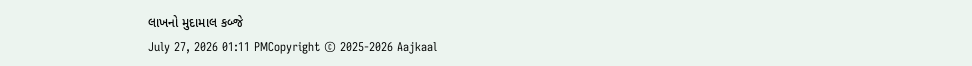લાખનો મુદામાલ કબ્જે
July 27, 2026 01:11 PMCopyright © 2025-2026 Aajkaal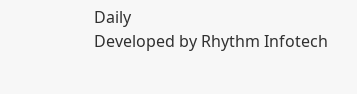Daily
Developed by Rhythm Infotech